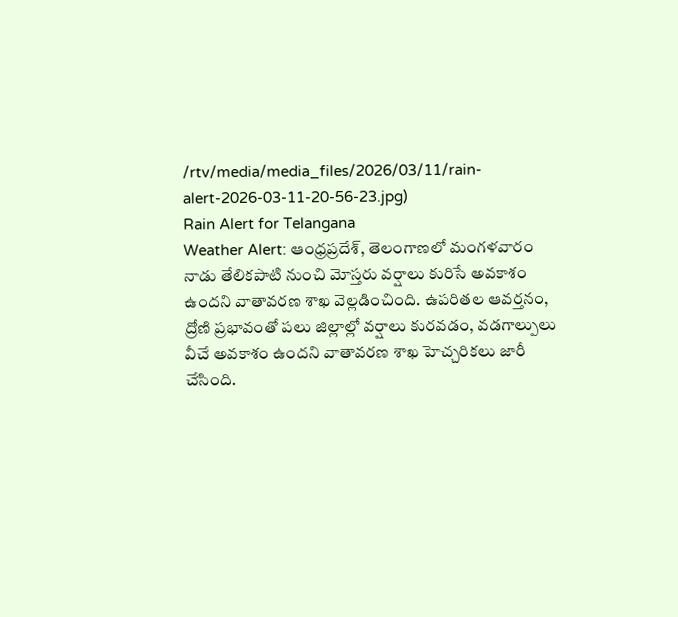/rtv/media/media_files/2026/03/11/rain-alert-2026-03-11-20-56-23.jpg)
Rain Alert for Telangana
Weather Alert: ఆంధ్రప్రదేశ్, తెలంగాణలో మంగళవారం నాడు తేలికపాటి నుంచి మోస్తరు వర్షాలు కురిసే అవకాశం ఉందని వాతావరణ శాఖ వెల్లడించింది. ఉపరితల ఆవర్తనం, ద్రోణి ప్రభావంతో పలు జిల్లాల్లో వర్షాలు కురవడం, వడగాల్పులు వీచే అవకాశం ఉందని వాతావరణ శాఖ హెచ్చరికలు జారీ చేసింది.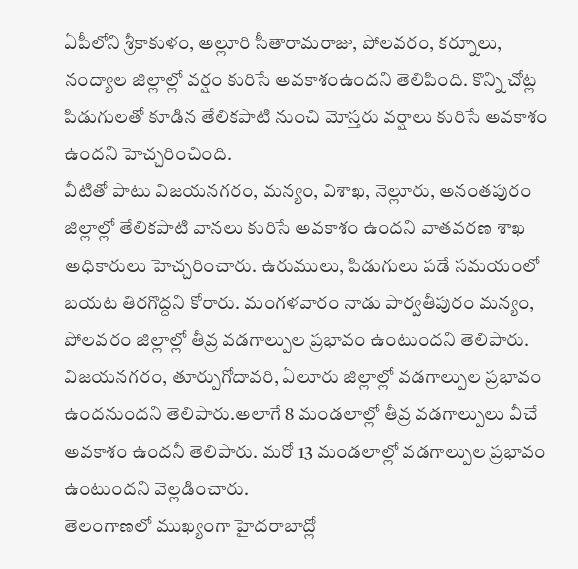ఏపీలోని శ్రీకాకుళం, అల్లూరి సీతారామరాజు, పోలవరం, కర్నూలు, నంద్యాల జిల్లాల్లో వర్షం కురిసే అవకాశంఉందని తెలిపింది. కొన్ని చోట్ల పిడుగులతో కూడిన తేలికపాటి నుంచి మోస్తరు వర్షాలు కురిసే అవకాశం ఉందని హెచ్చరించింది.
వీటితో పాటు విజయనగరం, మన్యం, విశాఖ, నెల్లూరు, అనంతపురం జిల్లాల్లో తేలికపాటి వానలు కురిసే అవకాశం ఉందని వాతవరణ శాఖ అధికారులు హెచ్చరించారు. ఉరుములు, పిడుగులు పడే సమయంలో బయట తిరగొద్దని కోరారు. మంగళవారం నాడు పార్వతీపురం మన్యం, పోలవరం జిల్లాల్లో తీవ్ర వడగాల్పుల ప్రభావం ఉంటుందని తెలిపారు. విజయనగరం, తూర్పుగోదావరి, ఏలూరు జిల్లాల్లో వడగాల్పుల ప్రభావం ఉందనుందని తెలిపారు.అలాగే 8 మండలాల్లో తీవ్ర వడగాల్పులు వీచే అవకాశం ఉందనీ తెలిపారు. మరో 13 మండలాల్లో వడగాల్పుల ప్రభావం ఉంటుందని వెల్లడించారు.
తెలంగాణలో ముఖ్యంగా హైదరాబాద్లో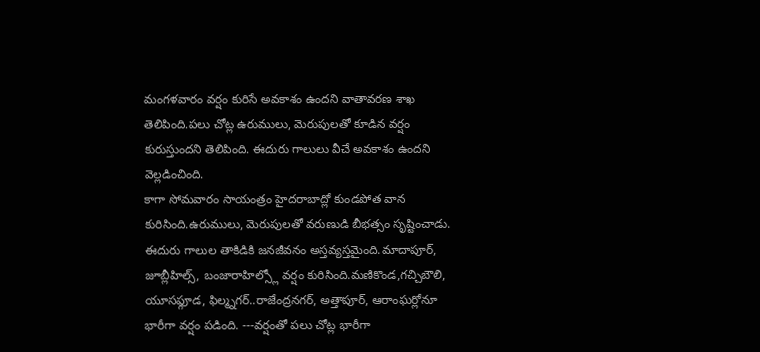మంగళవారం వర్షం కురిసే అవకాశం ఉందని వాతావరణ శాఖ తెలిపింది.పలు చోట్ల ఉరుములు, మెరుపులతో కూడిన వర్షం కురుస్తుందని తెలిపింది. ఈదురు గాలులు వీచే అవకాశం ఉందని వెల్లడించింది.
కాగా సోమవారం సాయంత్రం హైదరాబాద్లో కుండపోత వాన కురిసింది.ఉరుములు, మెరుపులతో వరుణుడి బీభత్సం సృష్టించాడు. ఈదురు గాలుల తాకిడికి జనజీవనం అస్తవ్యస్తమైంది.మాదాపూర్, జూబ్లీహిల్స్, బంజారాహిల్స్లో వర్షం కురిసింది.మణికొండ,గచ్చిబౌలి, యూసఫ్గూడ, ఫిల్మ్నగర్..రాజేంద్రనగర్, అత్తాపూర్, ఆరాంఘర్లోనూ భారీగా వర్షం పడింది. ---వర్షంతో పలు చోట్ల భారీగా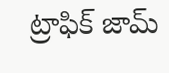ట్రాఫిక్ జామ్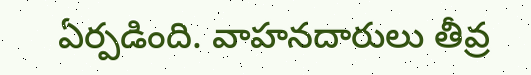ఏర్పడింది. వాహనదారులు తీవ్ర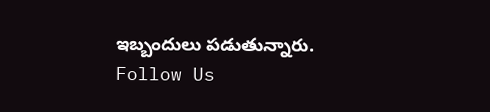ఇబ్బందులు పడుతున్నారు.
Follow Us